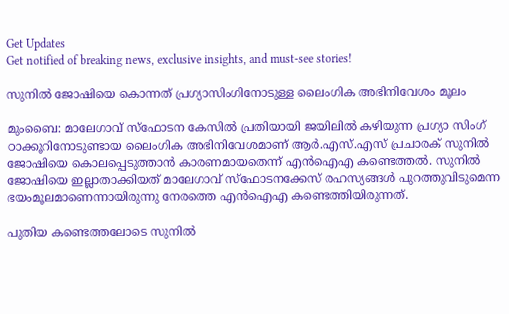Get Updates
Get notified of breaking news, exclusive insights, and must-see stories!

സുനില്‍ ജോഷിയെ കൊന്നത് പ്രഗ്യാസിംഗിനോടുള്ള ലൈംഗിക അഭിനിവേശം മൂലം

മുംബൈ: മാലേഗാവ് സ്‌ഫോടന കേസില്‍ പ്രതിയായി ജയിലില്‍ കഴിയുന്ന പ്രഗ്യാ സിംഗ് ഠാക്കൂറിനോടുണ്ടായ ലൈംഗിക അഭിനിവേശമാണ് ആര്‍.എസ്.എസ് പ്രചാരക് സുനില്‍ ജോഷിയെ കൊലപ്പെടുത്താന്‍ കാരണമായതെന്ന് എന്‍ഐഎ കണ്ടെത്തല്‍. സുനില്‍ ജോഷിയെ ഇല്ലാതാക്കിയത് മാലേഗാവ് സ്‌ഫോടനക്കേസ് രഹസ്യങ്ങള്‍ പുറത്തുവിടുമെന്ന ഭയംമൂലമാണെന്നായിരുന്നു നേരത്തെ എന്‍ഐഎ കണ്ടെത്തിയിരുന്നത്.

പുതിയ കണ്ടെത്തലോടെ സുനില്‍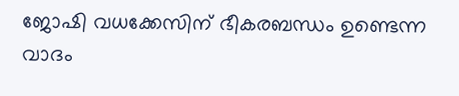ജോഷി വധക്കേസിന് ഭീകരബന്ധം ഉണ്ടെന്ന വാദം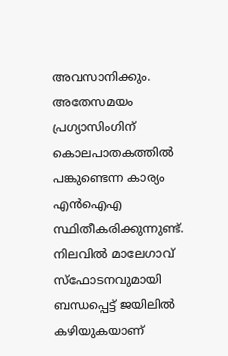അവസാനിക്കും. അതേസമയം പ്രഗ്യാസിംഗിന് കൊലപാതകത്തില്‍ പങ്കുണ്ടെന്ന കാര്യം എന്‍ഐഎ സ്ഥിതീകരിക്കുന്നുണ്ട്. നിലവില്‍ മാലേഗാവ് സ്‌ഫോടനവുമായി ബന്ധപ്പെട്ട് ജയിലില്‍ കഴിയുകയാണ്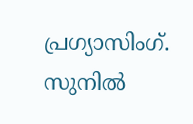പ്രഗ്യാസിംഗ്. സുനില്‍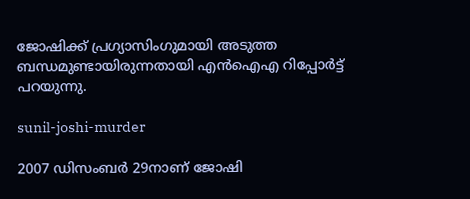ജോഷിക്ക് പ്രഗ്യാസിംഗുമായി അടുത്ത ബന്ധമുണ്ടായിരുന്നതായി എന്‍ഐഎ റിപ്പോര്‍ട്ട് പറയുന്നു.

sunil-joshi-murder

2007 ഡിസംബര്‍ 29നാണ് ജോഷി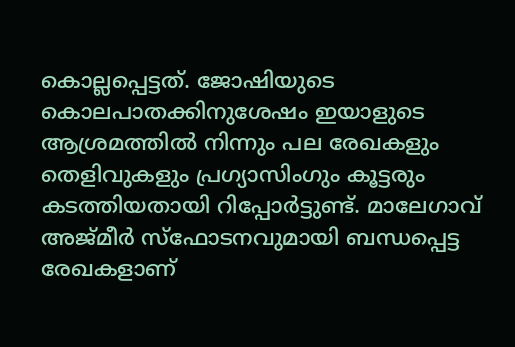കൊല്ലപ്പെട്ടത്. ജോഷിയുടെ കൊലപാതക്കിനുശേഷം ഇയാളുടെ ആശ്രമത്തില്‍ നിന്നും പല രേഖകളും തെളിവുകളും പ്രഗ്യാസിംഗും കൂട്ടരും കടത്തിയതായി റിപ്പോര്‍ട്ടുണ്ട്. മാലേഗാവ് അജ്മീര്‍ സ്‌ഫോടനവുമായി ബന്ധപ്പെട്ട രേഖകളാണ്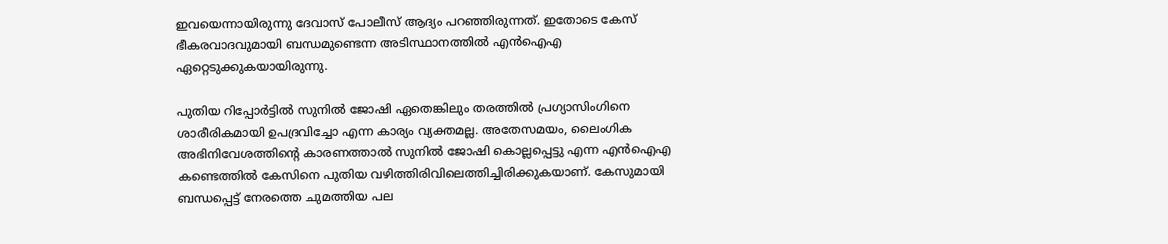ഇവയെന്നായിരുന്നു ദേവാസ് പോലീസ് ആദ്യം പറഞ്ഞിരുന്നത്. ഇതോടെ കേസ് ഭീകരവാദവുമായി ബന്ധമുണ്ടെന്ന അടിസ്ഥാനത്തില്‍ എന്‍ഐഎ ഏറ്റെടുക്കുകയായിരുന്നു.

പുതിയ റിപ്പോര്‍ട്ടില്‍ സുനില്‍ ജോഷി ഏതെങ്കിലും തരത്തില്‍ പ്രഗ്യാസിംഗിനെ ശാരീരികമായി ഉപദ്രവിച്ചോ എന്ന കാര്യം വ്യക്തമല്ല. അതേസമയം, ലൈംഗിക അഭിനിവേശത്തിന്റെ കാരണത്താല്‍ സുനില്‍ ജോഷി കൊല്ലപ്പെട്ടു എന്ന എന്‍ഐഎ കണ്ടെത്തില്‍ കേസിനെ പുതിയ വഴിത്തിരിവിലെത്തിച്ചിരിക്കുകയാണ്. കേസുമായി ബന്ധപ്പെട്ട് നേരത്തെ ചുമത്തിയ പല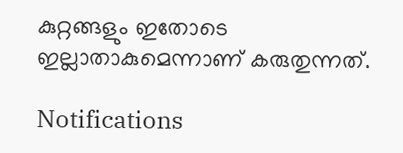കുറ്റങ്ങളും ഇതോടെ ഇല്ലാതാകുമെന്നാണ് കരുതുന്നത്.

Notifications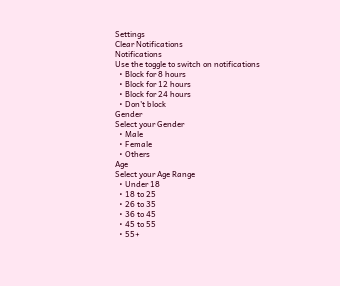Settings
Clear Notifications
Notifications
Use the toggle to switch on notifications
  • Block for 8 hours
  • Block for 12 hours
  • Block for 24 hours
  • Don't block
Gender
Select your Gender
  • Male
  • Female
  • Others
Age
Select your Age Range
  • Under 18
  • 18 to 25
  • 26 to 35
  • 36 to 45
  • 45 to 55
  • 55+